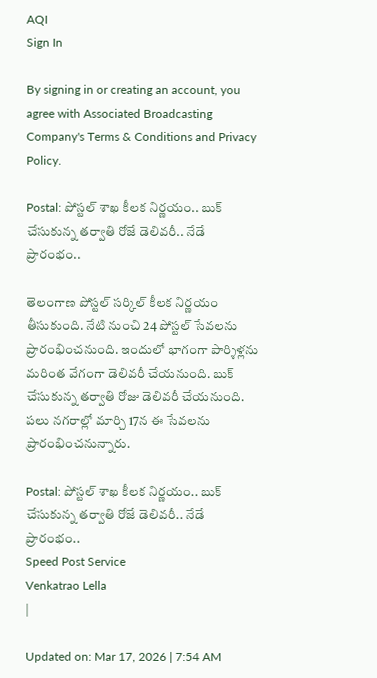AQI
Sign In

By signing in or creating an account, you agree with Associated Broadcasting Company's Terms & Conditions and Privacy Policy.

Postal: పోస్టల్ శాఖ కీలక నిర్ణయం.. బుక్ చేసుకున్న తర్వాతి రోజే డెలివరీ.. నేడే ప్రారంభం..

తెలంగాణ పోస్టల్ సర్కిల్ కీలక నిర్ణయం తీసుకుంది. నేటి నుంచి 24 పోస్టల్ సేవలను ప్రారంభించనుంది. ఇందులో భాగంగా పార్శిళ్లను మరింత వేగంగా డెలివరీ చేయనుంది. బుక్ చేసుకున్న తర్వాతి రోజు డెలివరీ చేయనుంది. పలు నగరాల్లో మార్చి 17న ఈ సేవలను ప్రారంభించనున్నారు.

Postal: పోస్టల్ శాఖ కీలక నిర్ణయం.. బుక్ చేసుకున్న తర్వాతి రోజే డెలివరీ.. నేడే ప్రారంభం..
Speed Post Service
Venkatrao Lella
|

Updated on: Mar 17, 2026 | 7:54 AM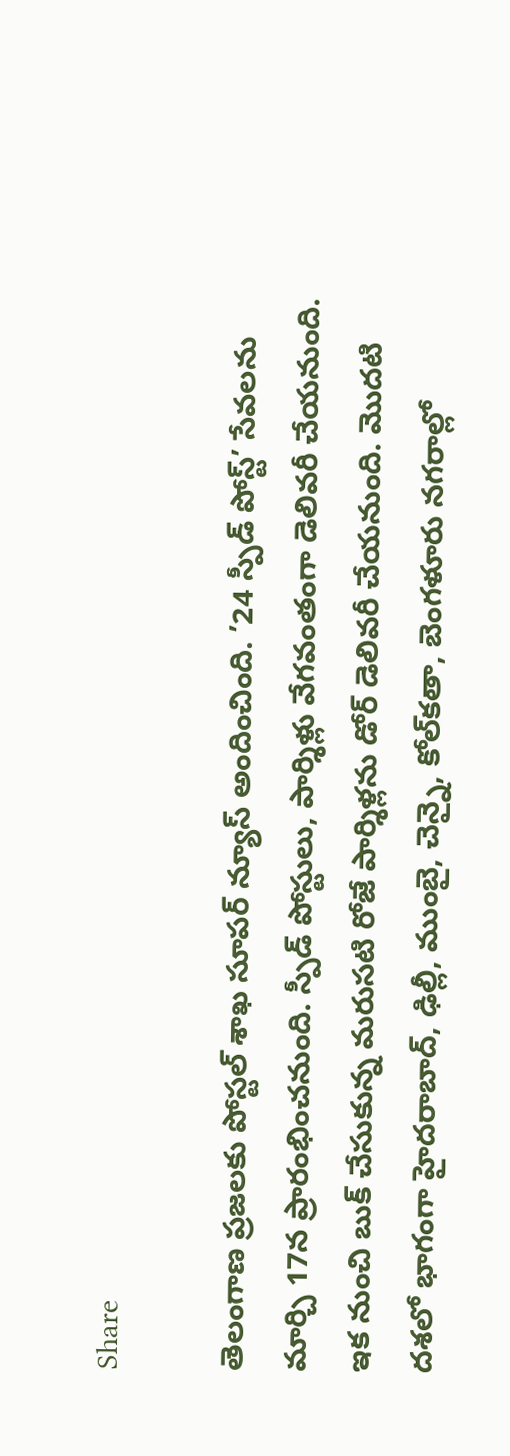Share

తెలంగాణ ప్రజలకు పోస్టల్ శాఖ సూపర్ న్యూస్ అందించింది. ’24 స్పీడ్ పోస్ట్’ సేవలను మార్చి 17న ప్రారంభించనుంది. స్పీడ్ పోస్టులు, పార్శిళ్లు వేగవంతంగా డెలివరీ చేయనుంది. ఇక నుంచి బుక్ చేసుకున్న మరుసటి రోజే పార్శిళ్లను డోర్ డెలివరీ చేయనుంది. మొదటి దశలో భాగంగా హైదరాబాద్, ఢిల్లీ, ముంబై, చెన్నై, కోల్‌కతా, బెంగళూరు నగరాల్లో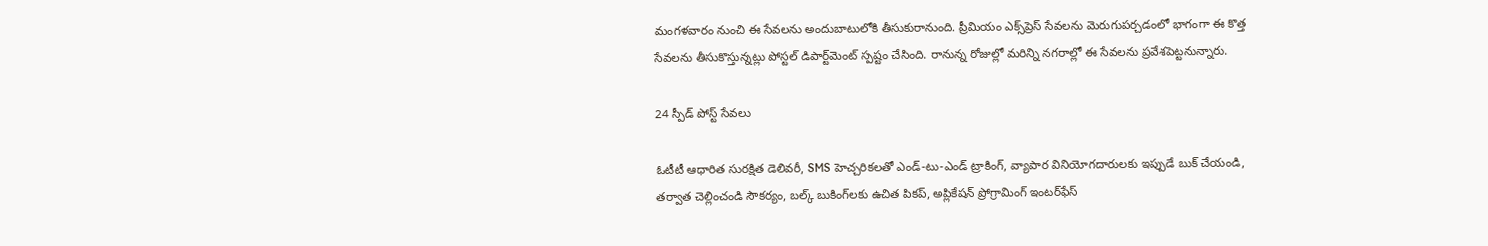మంగళవారం నుంచి ఈ సేవలను అందుబాటులోకి తీసుకురానుంది. ప్రీమియం ఎక్స్‌ప్రెస్ సేవలను మెరుగుపర్చడంలో భాగంగా ఈ కొత్త సేవలను తీసుకొస్తున్నట్లు పోస్టల్ డిపార్ట్‌మెంట్ స్పష్టం చేసింది. రానున్న రోజుల్లో మరిన్ని నగరాల్లో ఈ సేవలను ప్రవేశపెట్టనున్నారు.

24 స్పీడ్ పోస్ట్ సేవలు

ఓటీటీ ఆధారిత సురక్షిత డెలివరీ, SMS హెచ్చరికలతో ఎండ్-టు-ఎండ్ ట్రాకింగ్, వ్యాపార వినియోగదారులకు ఇప్పుడే బుక్ చేయండి, తర్వాత చెల్లించండి సౌకర్యం, బల్క్ బుకింగ్‌లకు ఉచిత పికప్, అప్లికేషన్ ప్రోగ్రామింగ్ ఇంటర్‌ఫేస్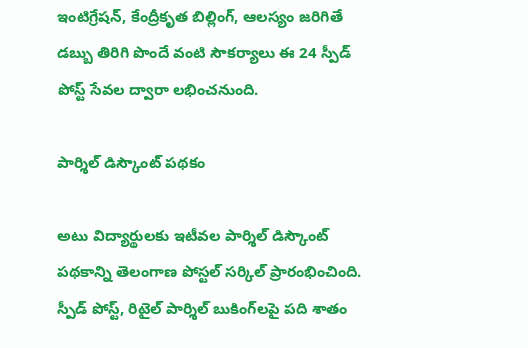ఇంటిగ్రేషన్, కేంద్రీకృత బిల్లింగ్, ఆలస్యం జరిగితే డబ్బు తిరిగి పొందే వంటి సౌకర్యాలు ఈ 24 స్పీడ్ పోస్ట్ సేవల ద్వారా లభించనుంది.

పార్శిల్ డిస్కౌంట్ పథకం

అటు విద్యార్థులకు ఇటీవల పార్శిల్ డిస్కౌంట్ పథకాన్ని తెలంగాణ పోస్టల్ సర్కిల్ ప్రారంభించింది. స్పీడ్ పోస్ట్, రిటైల్ పార్శిల్ బుకింగ్‌లపై పది శాతం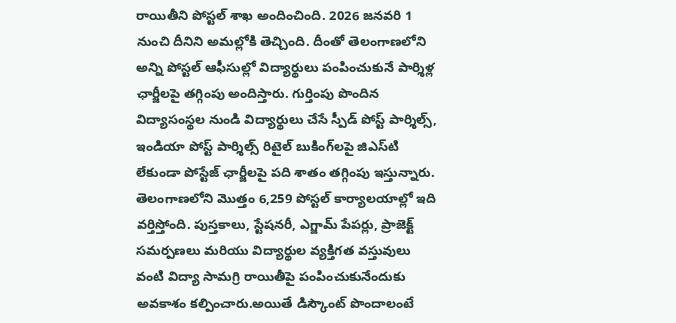రాయితీని పోస్టల్ శాఖ అందించింది. 2026 జనవరి 1 నుంచి దీనిని అమల్లోకి తెచ్చింది. దీంతో తెలంగాణలోని అన్ని పోస్టల్ ఆఫీసుల్లో విద్యార్థులు పంపించుకునే పార్శిళ్ల ఛార్జీలపై తగ్గింపు అందిస్తారు. గుర్తింపు పొందిన విద్యాసంస్థల నుండి విద్యార్థులు చేసే స్పీడ్ పోస్ట్ పార్శిల్స్, ఇండియా పోస్ట్ పార్శిల్స్ రిటైల్ బుకింగ్‌లపై జిఎస్‌టి లేకుండా పోస్టేజ్ ఛార్జీలపై పది శాతం తగ్గింపు ఇస్తున్నారు. తెలంగాణలోని మొత్తం 6,259 పోస్టల్ కార్యాలయాల్లో ఇది వర్తిస్తోంది. పుస్తకాలు, స్టేషనరీ, ఎగ్జామ్ పేపర్లు, ప్రాజెక్ట్ సమర్పణలు మరియు విద్యార్థుల వ్యక్తిగత వస్తువులు వంటి విద్యా సామగ్రి రాయితీపై పంపించుకునేందుకు అవకాశం కల్పించారు.అయితే డిస్కౌంట్‌ పొందాలంటే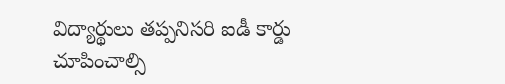విద్యార్థులు తప్పనిసరి ఐడీ కార్డు చూపించాల్సి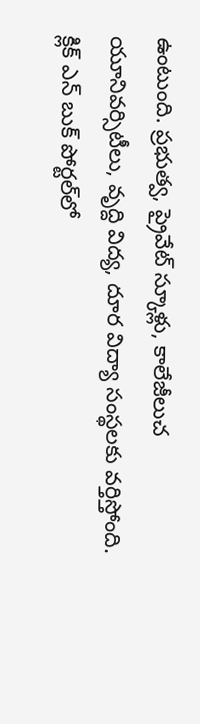ఉంటుంది. ప్రభుత్వ, ప్రైవేట్ స్కూళ్లు, కాలేజీలుచ యూనివర్సిటీలు, వృద్ది విద్య, దూర విద్యా సంస్థలకు వర్తిస్తోంది. క్లిక్ ఎన్ బుక్ పోర్టల్‌లో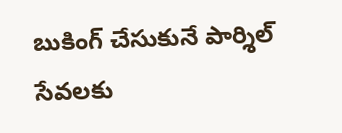బుకింగ్ చేసుకునే పార్శిల్ సేవలకు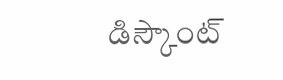డిస్కౌంట్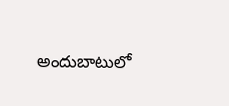అందుబాటులో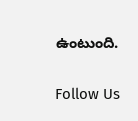ఉంటుంది.

Follow Us